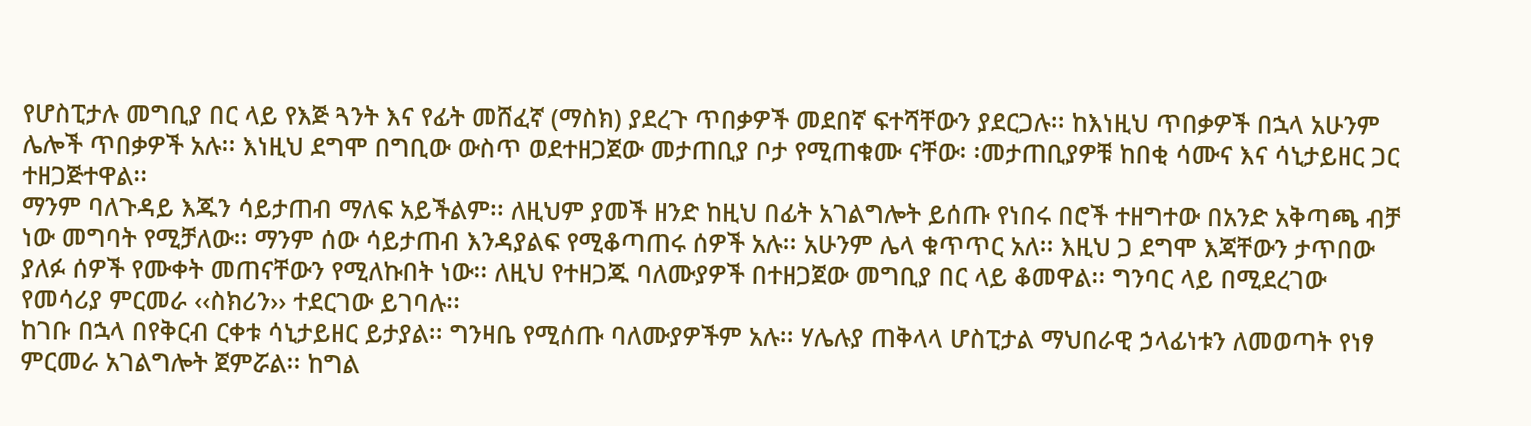የሆስፒታሉ መግቢያ በር ላይ የእጅ ጓንት እና የፊት መሸፈኛ (ማስክ) ያደረጉ ጥበቃዎች መደበኛ ፍተሻቸውን ያደርጋሉ፡፡ ከእነዚህ ጥበቃዎች በኋላ አሁንም ሌሎች ጥበቃዎች አሉ፡፡ እነዚህ ደግሞ በግቢው ውስጥ ወደተዘጋጀው መታጠቢያ ቦታ የሚጠቁሙ ናቸው፡ ፡መታጠቢያዎቹ ከበቂ ሳሙና እና ሳኒታይዘር ጋር ተዘጋጅተዋል፡፡
ማንም ባለጉዳይ እጁን ሳይታጠብ ማለፍ አይችልም፡፡ ለዚህም ያመች ዘንድ ከዚህ በፊት አገልግሎት ይሰጡ የነበሩ በሮች ተዘግተው በአንድ አቅጣጫ ብቻ ነው መግባት የሚቻለው፡፡ ማንም ሰው ሳይታጠብ እንዳያልፍ የሚቆጣጠሩ ሰዎች አሉ፡፡ አሁንም ሌላ ቁጥጥር አለ፡፡ እዚህ ጋ ደግሞ እጃቸውን ታጥበው ያለፉ ሰዎች የሙቀት መጠናቸውን የሚለኩበት ነው፡፡ ለዚህ የተዘጋጁ ባለሙያዎች በተዘጋጀው መግቢያ በር ላይ ቆመዋል፡፡ ግንባር ላይ በሚደረገው የመሳሪያ ምርመራ ‹‹ስክሪን›› ተደርገው ይገባሉ፡፡
ከገቡ በኋላ በየቅርብ ርቀቱ ሳኒታይዘር ይታያል፡፡ ግንዛቤ የሚሰጡ ባለሙያዎችም አሉ፡፡ ሃሌሉያ ጠቅላላ ሆስፒታል ማህበራዊ ኃላፊነቱን ለመወጣት የነፃ ምርመራ አገልግሎት ጀምሯል፡፡ ከግል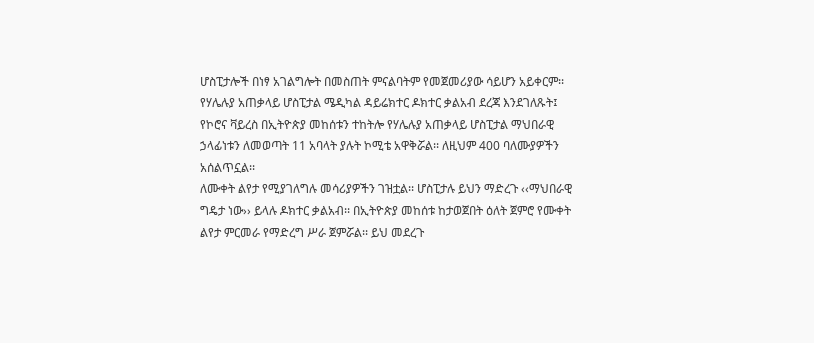ሆስፒታሎች በነፃ አገልግሎት በመስጠት ምናልባትም የመጀመሪያው ሳይሆን አይቀርም፡፡ የሃሌሉያ አጠቃላይ ሆስፒታል ሜዲካል ዳይሬክተር ዶክተር ቃልአብ ደረጃ እንደገለጹት፤ የኮሮና ቫይረስ በኢትዮጵያ መከሰቱን ተከትሎ የሃሌሉያ አጠቃላይ ሆስፒታል ማህበራዊ ኃላፊነቱን ለመወጣት 11 አባላት ያሉት ኮሚቴ አዋቅሯል፡፡ ለዚህም 400 ባለሙያዎችን አሰልጥኗል፡፡
ለሙቀት ልየታ የሚያገለግሉ መሳሪያዎችን ገዝቷል፡፡ ሆስፒታሉ ይህን ማድረጉ ‹‹ማህበራዊ ግዴታ ነው›› ይላሉ ዶክተር ቃልአብ፡፡ በኢትዮጵያ መከሰቱ ከታወጀበት ዕለት ጀምሮ የሙቀት ልየታ ምርመራ የማድረግ ሥራ ጀምሯል፡፡ ይህ መደረጉ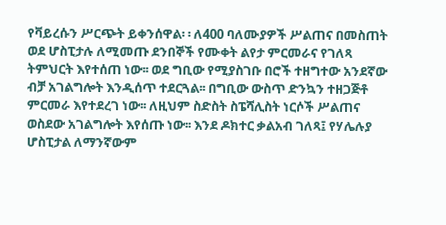የቫይረሱን ሥርጭት ይቀንሰዋል፡ ፡ ለ400 ባለሙያዎች ሥልጠና በመስጠት ወደ ሆስፒታሉ ለሚመጡ ደንበኞች የሙቀት ልየታ ምርመራና የገለጻ ትምህርት እየተሰጠ ነው፡፡ ወደ ግቢው የሚያስገቡ በሮች ተዘግተው አንደኛው ብቻ አገልግሎት እንዲሰጥ ተደርጓል፡፡ በግቢው ውስጥ ድንኳን ተዘጋጅቶ ምርመራ እየተደረገ ነው፡፡ ለዚህም ስድስት ስፔሻሊስት ነርሶች ሥልጠና ወስደው አገልግሎት እየሰጡ ነው፡፡ እንደ ዶክተር ቃልአብ ገለጻ፤ የሃሌሉያ ሆስፒታል ለማንኛውም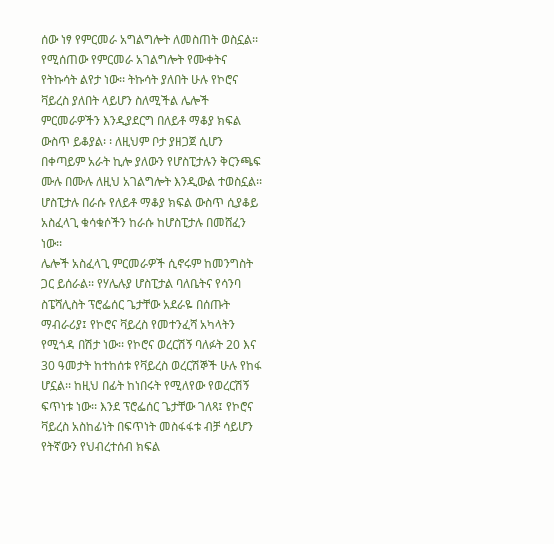ሰው ነፃ የምርመራ አግልግሎት ለመስጠት ወስኗል፡፡
የሚሰጠው የምርመራ አገልግሎት የሙቀትና የትኩሳት ልየታ ነው፡፡ ትኩሳት ያለበት ሁሉ የኮሮና ቫይረስ ያለበት ላይሆን ስለሚችል ሌሎች ምርመራዎችን እንዲያደርግ በለይቶ ማቆያ ክፍል ውስጥ ይቆያል፡ ፡ ለዚህም ቦታ ያዘጋጀ ሲሆን በቀጣይም አራት ኪሎ ያለውን የሆስፒታሉን ቅርንጫፍ ሙሉ በሙሉ ለዚህ አገልግሎት እንዲውል ተወስኗል፡፡ ሆስፒታሉ በራሱ የለይቶ ማቆያ ክፍል ውስጥ ሲያቆይ አስፈላጊ ቁሳቁሶችን ከራሱ ከሆስፒታሉ በመሸፈን ነው፡፡
ሌሎች አስፈላጊ ምርመራዎች ሲኖሩም ከመንግስት ጋር ይሰራል፡፡ የሃሌሉያ ሆስፒታል ባለቤትና የሳንባ ስፔሻሊስት ፕሮፌሰር ጌታቸው አደራዬ በሰጡት ማብራሪያ፤ የኮሮና ቫይረስ የመተንፈሻ አካላትን የሚጎዳ በሽታ ነው፡፡ የኮሮና ወረርሽኝ ባለፉት 20 እና 30 ዓመታት ከተከሰቱ የቫይረስ ወረርሽኞች ሁሉ የከፋ ሆኗል፡፡ ከዚህ በፊት ከነበሩት የሚለየው የወረርሽኝ ፍጥነቱ ነው፡፡ እንደ ፕሮፌሰር ጌታቸው ገለጻ፤ የኮሮና ቫይረስ አስከፊነት በፍጥነት መስፋፋቱ ብቻ ሳይሆን የትኛውን የህብረተሰብ ክፍል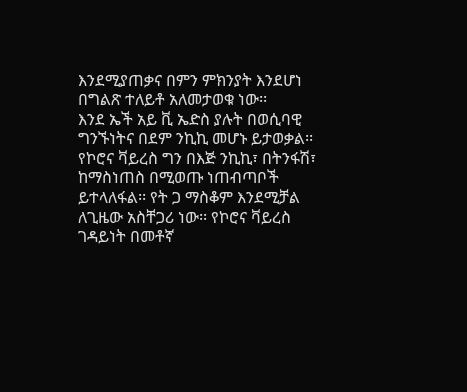እንደሚያጠቃና በምን ምክንያት እንደሆነ በግልጽ ተለይቶ አለመታወቁ ነው፡፡
እንደ ኤች አይ ቪ ኤድስ ያሉት በወሲባዊ ግንኙነትና በደም ንኪኪ መሆኑ ይታወቃል፡፡ የኮሮና ቫይረስ ግን በእጅ ንኪኪ፣ በትንፋሽ፣ ከማስነጠስ በሚወጡ ነጠብጣቦች ይተላለፋል፡፡ የት ጋ ማስቆም እንደሚቻል ለጊዜው አስቸጋሪ ነው፡፡ የኮሮና ቫይረስ ገዳይነት በመቶኛ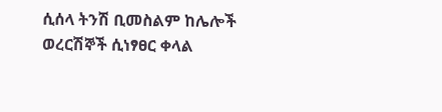ሲሰላ ትንሽ ቢመስልም ከሌሎች ወረርሽኞች ሲነፃፀር ቀላል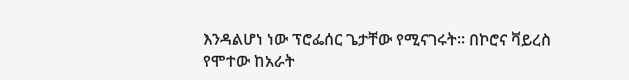እንዳልሆነ ነው ፕሮፌሰር ጌታቸው የሚናገሩት፡፡ በኮሮና ቫይረስ የሞተው ከአራት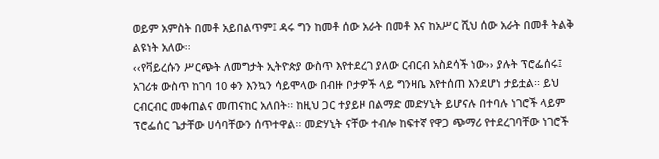ወይም አምስት በመቶ አይበልጥም፤ ዳሩ ግን ከመቶ ሰው አራት በመቶ እና ከአሥር ሺህ ሰው አራት በመቶ ትልቅ ልዩነት አለው፡፡
‹‹የቫይረሱን ሥርጭት ለመግታት ኢትዮጵያ ውስጥ እየተደረገ ያለው ርብርብ አስደሳች ነው›› ያሉት ፕሮፌሰሩ፤ አገሪቱ ውስጥ ከገባ 10 ቀን እንኳን ሳይሞላው በብዙ ቦታዎች ላይ ግንዛቤ እየተሰጠ እንደሆነ ታይቷል፡፡ ይህ ርብርብር መቀጠልና መጠናከር አለበት፡፡ ከዚህ ጋር ተያይዞ በልማድ መድሃኒት ይሆናሉ በተባሉ ነገሮች ላይም ፕሮፌሰር ጌታቸው ሀሳባቸውን ሰጥተዋል፡፡ መድሃኒት ናቸው ተብሎ ከፍተኛ የዋጋ ጭማሪ የተደረገባቸው ነገሮች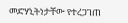መድሃኒትነታቸው የተረጋገጠ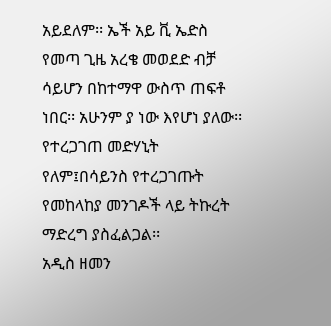አይደለም፡፡ ኤች አይ ቪ ኤድስ የመጣ ጊዜ አረቄ መወደድ ብቻ ሳይሆን በከተማዋ ውስጥ ጠፍቶ ነበር፡፡ አሁንም ያ ነው እየሆነ ያለው፡፡ የተረጋገጠ መድሃኒት የለም፤በሳይንስ የተረጋገጡት የመከላከያ መንገዶች ላይ ትኩረት ማድረግ ያስፈልጋል፡፡
አዲስ ዘመን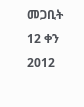መጋቢት 12 ቀን 2012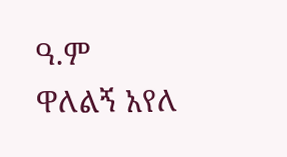ዓ.ም
ዋለልኝ አየለ